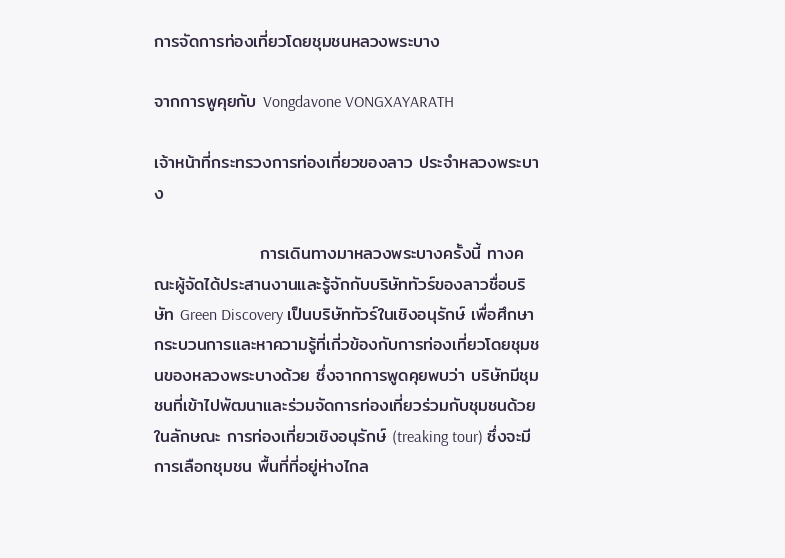การจัดการท่องเที่ยวโดยชุมชนหลวงพระบาง

จากการพูคุยกับ Vongdavone VONGXAYARATH

เจ้าหน้าที่กระทรวงการท่องเที่ยวของลาว ประจำหลวงพระบาง

                 การเดินทางมาหลวงพระบางครั้งนี้ ทางคณะผู้จัดได้ประสานงานและรู้จักกับบริษัททัวร์ของลาวชื่อบริษัท Green Discovery เป็นบริษัททัวร์ในเชิงอนุรักษ์ เพื่อศึกษากระบวนการและหาความรู้ที่เกี่วข้องกับการท่องเที่ยวโดยชุมชนของหลวงพระบางด้วย ซึ่งจากการพูดคุยพบว่า บริษัทมีชุมชนที่เข้าไปพัฒนาและร่วมจัดการท่องเที่ยวร่วมกับชุมชนด้วยในลักษณะ การท่องเที่ยวเชิงอนุรักษ์ (treaking tour) ซึ่งจะมีการเลือกชุมชน พื้นที่ที่อยู่ห่างไกล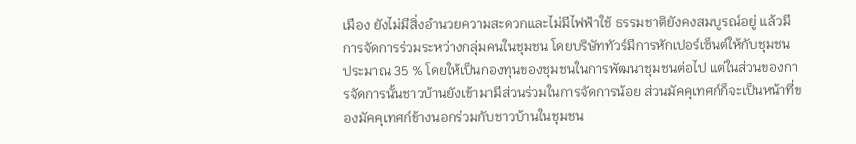เมือง ยังไม่มีสิ่งอำนวยความสะดวกและไม่มีไฟฟ้าใช้ ธรรมชาติยังคงสมบูรณ์อยู่ แล้วมีการจัดการร่วมระหว่างกลุ่มคนในชุมชน โดยบริษัททัวร์มีการหักเปอร์เซ็นต์ให้กับชุมชน ประมาณ 35 % โดยให้เป็นกองทุนของชุมชนในการพัฒนาชุมชนต่อไป แต่ในส่วนของการจัดการนั้นชาวบ้านยังเข้ามามีส่วนร่วมในการจัดการน้อย ส่วนมัคคุเทศก์ก็จะเป็นหน้าที่ของมัคคุเทศก์ข้างนอกร่วมกับชาวบ้านในชุมชน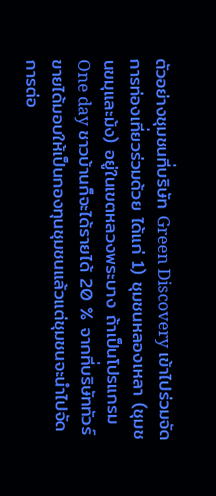ตัวอย่างชุมชนที่บริษัท Green Discovery เข้าไปร่วมจัดการท่องเที่ยวร่วมด้วย ได้แก่ 1) ชุมชนหลองเหลา (ชุมชนขมุและม้ง) อยู่ในเขตหลวงพระบาง ถ้าเป็นโปรแกรม One day ชาวบ้านก็จะได้รายได้ 20 % จากที่บริษัททัวร์ขายได้มอบให้เป็นกองทุนชุมชนแล้วแต่ชุมชนจะนำไปจัดการต่อ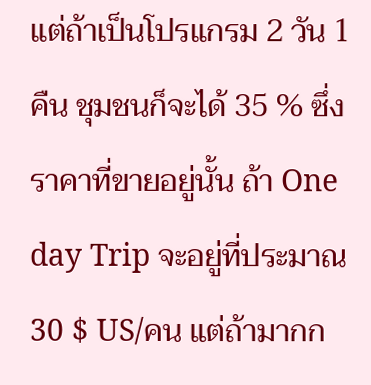แต่ถ้าเป็นโปรแกรม 2 วัน 1 คืน ชุมชนก็จะได้ 35 % ซึ่งราคาที่ขายอยู่นั้น ถ้า One day Trip จะอยู่ที่ประมาณ 30 $ US/คน แต่ถ้ามากก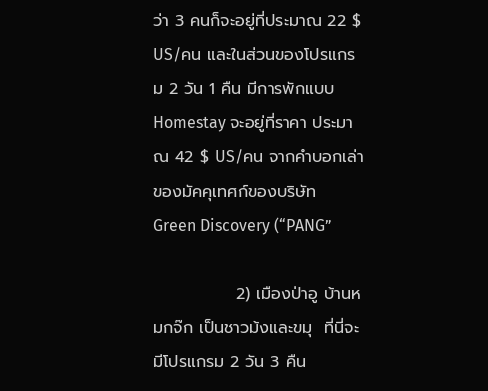ว่า 3 คนก็จะอยู่ที่ประมาณ 22 $ US/คน และในส่วนของโปรแกรม 2 วัน 1 คืน มีการพักแบบ Homestay จะอยู่ที่ราคา ประมาณ 42 $ US/คน จากคำบอกเล่าของมัคคุเทศก์ของบริษัท Green Discovery (“PANG”

              2) เมืองป่าอู บ้านหมกจ๊ก เป็นชาวม้งและขมุ  ที่นี่จะมีโปรแกรม 2 วัน 3 คืน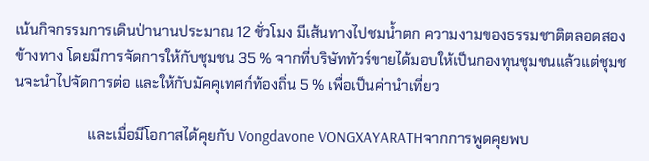เน้นกิจกรรมการเดินป่านานประมาณ 12 ชั่วโมง มีเส้นทางไปชมน้ำตก ความงามของธรรมชาติตลอดสองข้างทาง โดยมีการจัดการให้กับชุมชน 35 % จากที่บริษัททัวร์ขายได้มอบให้เป็นกองทุนชุมชนแล้วแต่ชุมชนจะนำไปจัดการต่อ และให้กับมัคคุเทศก์ท้องถิ่น 5 % เพื่อเป็นค่านำเที่ยว

                    และเมื่อมีโอกาสได้คุยกับ Vongdavone VONGXAYARATHจากการพูดคุยพบ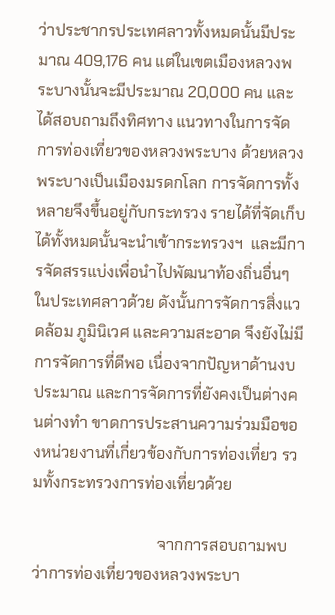ว่าประชากรประเทศลาวทั้งหมดนั้นมีประมาณ 409,176 คน แต่ในเขตเมืองหลวงพระบางนั้นจะมีประมาณ 20,000 คน และได้สอบถามถึงทิศทาง แนวทางในการจัดการท่องเที่ยวของหลวงพระบาง ด้วยหลวงพระบางเป็นเมืองมรดกโลก การจัดการทั้งหลายจึงขึ้นอยู่กับกระทรวง รายได้ที่จัดเก็บได้ทั้งหมดนั้นจะนำเข้ากระทรวงฯ  และมีการจัดสรรแบ่งเพื่อนำไปพัฒนาท้องถิ่นอื่นๆ ในประเทศลาวด้วย ดังนั้นการจัดการสิ่งแวดล้อม ภูมินิเวศ และความสะอาด จึงยังไม่มีการจัดการที่ดีพอ เนื่องจากปัญหาด้านงบประมาณ และการจัดการที่ยังคงเป็นต่างคนต่างทำ ขาดการประสานความร่วมมือของหน่วยงานที่เกี่ยวข้องกับการท่องเที่ยว รวมทั้งกระทรวงการท่องเที่ยวด้วย

                                จากการสอบถามพบว่าการท่องเที่ยวของหลวงพระบา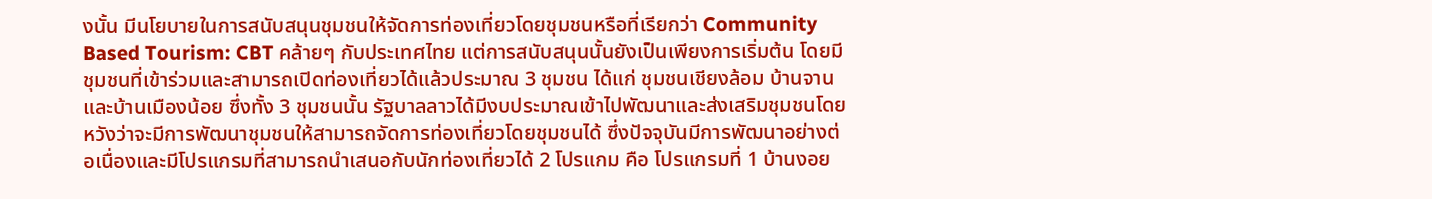งนั้น มีนโยบายในการสนับสนุนชุมชนให้จัดการท่องเที่ยวโดยชุมชนหรือที่เรียกว่า Community Based Tourism: CBT คล้ายๆ กับประเทศไทย แต่การสนับสนุนนั้นยังเป็นเพียงการเริ่มต้น โดยมีชุมชนที่เข้าร่วมและสามารถเปิดท่องเที่ยวได้แล้วประมาณ 3 ชุมชน ได้แก่ ชุมชนเชียงล้อม บ้านจาน และบ้านเมืองน้อย ซึ่งทั้ง 3 ชุมชนนั้น รัฐบาลลาวได้มีงบประมาณเข้าไปพัฒนาและส่งเสริมชุมชนโดยหวังว่าจะมีการพัฒนาชุมชนให้สามารถจัดการท่องเที่ยวโดยชุมชนได้ ซึ่งปัจจุบันมีการพัฒนาอย่างต่อเนื่องและมีโปรแกรมที่สามารถนำเสนอกับนักท่องเที่ยวได้ 2 โปรแกม คือ โปรแกรมที่ 1 บ้านงอย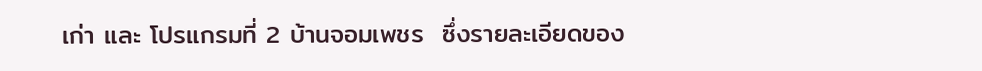เก่า และ โปรแกรมที่ 2 บ้านจอมเพชร  ซึ่งรายละเอียดของ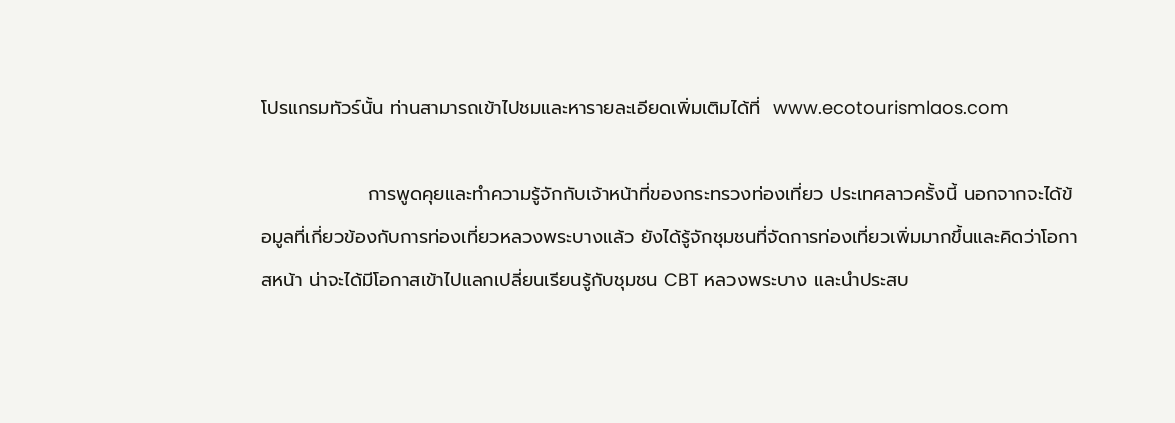โปรแกรมทัวร์นั้น ท่านสามารถเข้าไปชมและหารายละเอียดเพิ่มเติมได้ที่  www.ecotourismlaos.com

                การพูดคุยและทำความรู้จักกับเจ้าหน้าที่ของกระทรวงท่องเที่ยว ประเทศลาวครั้งนี้ นอกจากจะได้ข้อมูลที่เกี่ยวข้องกับการท่องเที่ยวหลวงพระบางแล้ว ยังได้รู้จักชุมชนที่จัดการท่องเที่ยวเพิ่มมากขึ้นและคิดว่าโอกาสหน้า น่าจะได้มีโอกาสเข้าไปแลกเปลี่ยนเรียนรู้กับชุมชน CBT หลวงพระบาง และนำประสบ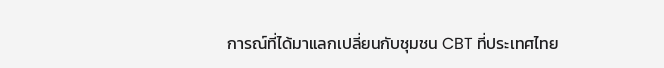การณ์ที่ได้มาแลกเปลี่ยนกับชุมชน CBT ที่ประเทศไทย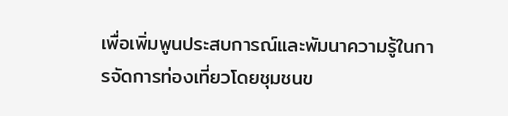เพื่อเพิ่มพูนประสบการณ์และพัมนาความรู้ในการจัดการท่องเที่ยวโดยชุมชนข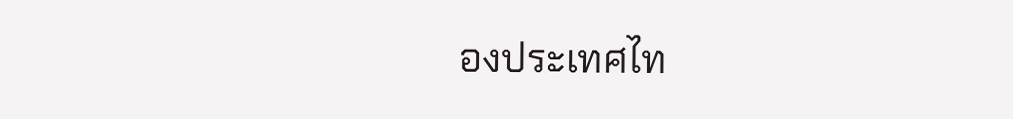องประเทศไท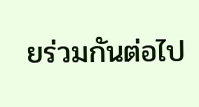ยร่วมกันต่อไป